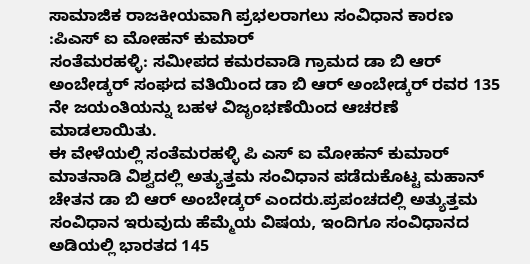ಸಾಮಾಜಿಕ ರಾಜಕೀಯವಾಗಿ ಪ್ರಭಲರಾಗಲು ಸಂವಿಧಾನ ಕಾರಣ :ಪಿಎಸ್ ಐ ಮೋಹನ್ ಕುಮಾರ್
ಸಂತೆಮರಹಳ್ಳಿ: ಸಮೀಪದ ಕಮರವಾಡಿ ಗ್ರಾಮದ ಡಾ ಬಿ ಆರ್ ಅಂಬೇಡ್ಕರ್ ಸಂಘದ ವತಿಯಿಂದ ಡಾ ಬಿ ಆರ್ ಅಂಬೇಡ್ಕರ್ ರವರ 135 ನೇ ಜಯಂತಿಯನ್ನು ಬಹಳ ವಿಜೃಂಭಣೆಯಿಂದ ಆಚರಣೆ ಮಾಡಲಾಯಿತು.
ಈ ವೇಳೆಯಲ್ಲಿ ಸಂತೆಮರಹಳ್ಳಿ ಪಿ ಎಸ್ ಐ ಮೋಹನ್ ಕುಮಾರ್ ಮಾತನಾಡಿ ವಿಶ್ವದಲ್ಲಿ ಅತ್ಯುತ್ತಮ ಸಂವಿಧಾನ ಪಡೆದುಕೊಟ್ಟ ಮಹಾನ್ ಚೇತನ ಡಾ ಬಿ ಆರ್ ಅಂಬೇಡ್ಕರ್ ಎಂದರು.ಪ್ರಪಂಚದಲ್ಲಿ ಅತ್ಯುತ್ತಮ ಸಂವಿಧಾನ ಇರುವುದು ಹೆಮ್ಮೆಯ ವಿಷಯ, ಇಂದಿಗೂ ಸಂವಿಧಾನದ ಅಡಿಯಲ್ಲಿ ಭಾರತದ 145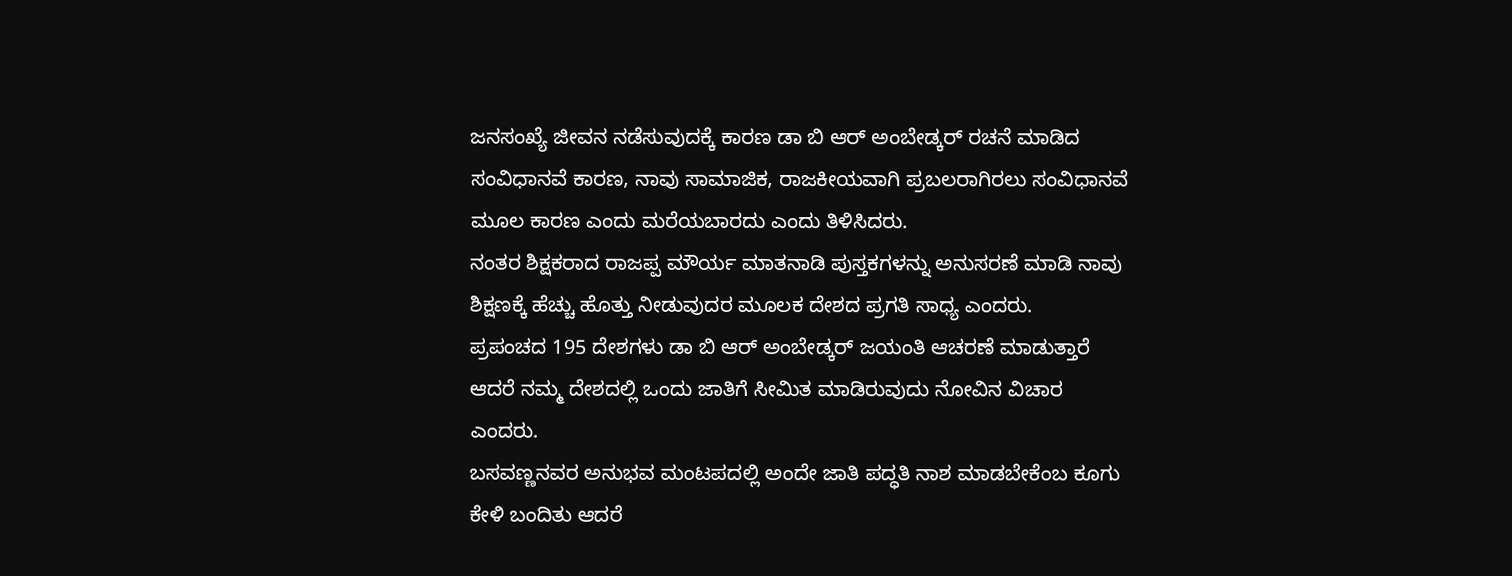ಜನಸಂಖ್ಯೆ ಜೀವನ ನಡೆಸುವುದಕ್ಕೆ ಕಾರಣ ಡಾ ಬಿ ಆರ್ ಅಂಬೇಡ್ಕರ್ ರಚನೆ ಮಾಡಿದ ಸಂವಿಧಾನವೆ ಕಾರಣ, ನಾವು ಸಾಮಾಜಿಕ, ರಾಜಕೀಯವಾಗಿ ಪ್ರಬಲರಾಗಿರಲು ಸಂವಿಧಾನವೆ ಮೂಲ ಕಾರಣ ಎಂದು ಮರೆಯಬಾರದು ಎಂದು ತಿಳಿಸಿದರು.
ನಂತರ ಶಿಕ್ಷಕರಾದ ರಾಜಪ್ಪ ಮೌರ್ಯ ಮಾತನಾಡಿ ಪುಸ್ತಕಗಳನ್ನು ಅನುಸರಣೆ ಮಾಡಿ ನಾವು ಶಿಕ್ಷಣಕ್ಕೆ ಹೆಚ್ಚು ಹೊತ್ತು ನೀಡುವುದರ ಮೂಲಕ ದೇಶದ ಪ್ರಗತಿ ಸಾಧ್ಯ ಎಂದರು.
ಪ್ರಪಂಚದ 195 ದೇಶಗಳು ಡಾ ಬಿ ಆರ್ ಅಂಬೇಡ್ಕರ್ ಜಯಂತಿ ಆಚರಣೆ ಮಾಡುತ್ತಾರೆ ಆದರೆ ನಮ್ಮ ದೇಶದಲ್ಲಿ ಒಂದು ಜಾತಿಗೆ ಸೀಮಿತ ಮಾಡಿರುವುದು ನೋವಿನ ವಿಚಾರ ಎಂದರು.
ಬಸವಣ್ಣನವರ ಅನುಭವ ಮಂಟಪದಲ್ಲಿ ಅಂದೇ ಜಾತಿ ಪದ್ಧತಿ ನಾಶ ಮಾಡಬೇಕೆಂಬ ಕೂಗು ಕೇಳಿ ಬಂದಿತು ಆದರೆ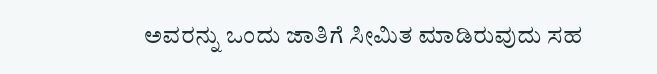ಅವರನ್ನು ಒಂದು ಜಾತಿಗೆ ಸೀಮಿತ ಮಾಡಿರುವುದು ಸಹ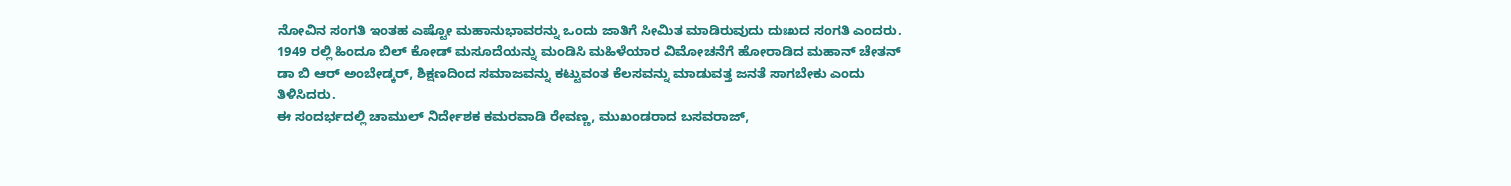ನೋವಿನ ಸಂಗತಿ ಇಂತಹ ಎಷ್ಟೋ ಮಹಾನುಭಾವರನ್ನು ಒಂದು ಜಾತಿಗೆ ಸೀಮಿತ ಮಾಡಿರುವುದು ದುಃಖದ ಸಂಗತಿ ಎಂದರು.
1949 ರಲ್ಲಿ ಹಿಂದೂ ಬಿಲ್ ಕೋಡ್ ಮಸೂದೆಯನ್ನು ಮಂಡಿಸಿ ಮಹಿಳೆಯಾರ ವಿಮೋಚನೆಗೆ ಹೋರಾಡಿದ ಮಹಾನ್ ಚೇತನ್ ಡಾ ಬಿ ಆರ್ ಅಂಬೇಡ್ಕರ್, ಶಿಕ್ಷಣದಿಂದ ಸಮಾಜವನ್ನು ಕಟ್ಟುವಂತ ಕೆಲಸವನ್ನು ಮಾಡುವತ್ತ ಜನತೆ ಸಾಗಬೇಕು ಎಂದು ತಿಳಿಸಿದರು.
ಈ ಸಂದರ್ಭದಲ್ಲಿ ಚಾಮುಲ್ ನಿರ್ದೇಶಕ ಕಮರವಾಡಿ ರೇವಣ್ಣ, ಮುಖಂಡರಾದ ಬಸವರಾಜ್,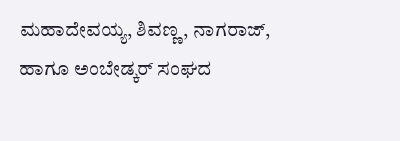ಮಹಾದೇವಯ್ಯ, ಶಿವಣ್ಣ, ನಾಗರಾಜ್, ಹಾಗೂ ಅಂಬೇಡ್ಕರ್ ಸಂಘದ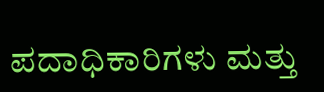ಪದಾಧಿಕಾರಿಗಳು ಮತ್ತು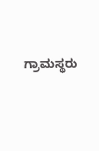ಗ್ರಾಮಸ್ಥರು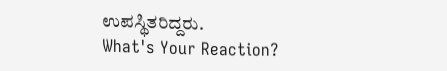ಉಪಸ್ಥಿತರಿದ್ದರು.
What's Your Reaction?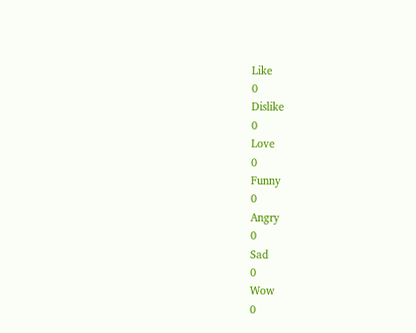Like
0
Dislike
0
Love
0
Funny
0
Angry
0
Sad
0
Wow
0